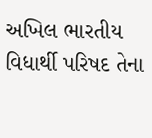અખિલ ભારતીય વિધાર્થી પરિષદ તેના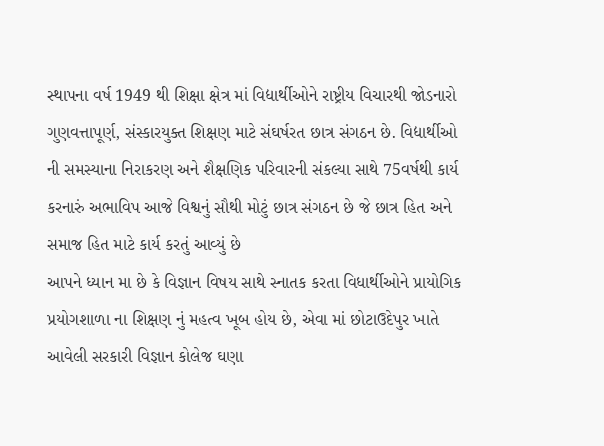સ્થાપના વર્ષ 1949 થી શિક્ષા ક્ષેત્ર માં વિદ્યાર્થીઓને રાષ્ટ્રીય વિચારથી જોડનારો ગુણવત્તાપૂર્ણ, સંસ્કારયુક્ત શિક્ષણ માટે સંઘર્ષરત છાત્ર સંગઠન છે. વિદ્યાર્થીઓ ની સમસ્યાના નિરાકરણ અને શૈક્ષણિક પરિવારની સંકલ્યા સાથે 75વર્ષથી કાર્ય કરનારું અભાવિપ આજે વિશ્વનું સૌથી મોટું છાત્ર સંગઠન છે જે છાત્ર હિત અને સમાજ હિત માટે કાર્ય કરતું આવ્યું છે
આપને ધ્યાન મા છે કે વિજ્ઞાન વિષય સાથે સ્નાતક કરતા વિધાર્થીઓને પ્રાયોગિક પ્રયોગશાળા ના શિક્ષણ નું મહત્વ ખૂબ હોય છે, એવા માં છોટાઉદેપુર ખાતે આવેલી સરકારી વિજ્ઞાન કોલેજ ઘણા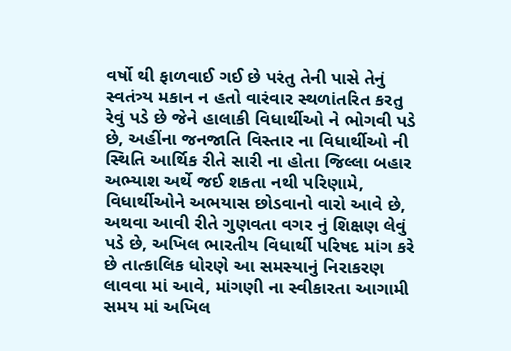વર્ષો થી ફાળવાઈ ગઈ છે પરંતુ તેની પાસે તેનું સ્વતંત્ર્ય મકાન ન હતો વારંવાર સ્થળાંતરિત કરતુ રેવું પડે છે જેને હાલાકી વિધાર્થીઓ ને ભોગવી પડે છે, અહીંના જનજાતિ વિસ્તાર ના વિધાર્થીઓ ની સ્થિતિ આર્થિક રીતે સારી ના હોતા જિલ્લા બહાર અભ્યાશ અર્થે જઈ શકતા નથી પરિણામે, વિધાર્થીઓને અભયાસ છોડવાનો વારો આવે છે, અથવા આવી રીતે ગુણવતા વગર નું શિક્ષણ લેવું પડે છે, અખિલ ભારતીય વિધાર્થી પરિષદ માંગ કરે છે તાત્કાલિક ધોરણે આ સમસ્યાનું નિરાકરણ લાવવા માં આવે, માંગણી ના સ્વીકારતા આગામી સમય માં અખિલ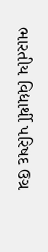ભારતીય વિદ્યાર્થી પરિષદ ઉગ્ર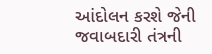આંદોલન કરશે જેની જવાબદારી તંત્રની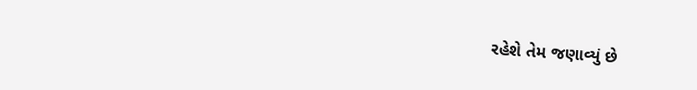રહેશે તેમ જણાવ્યું છે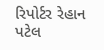રિપોર્ટર રેહાન પટેલ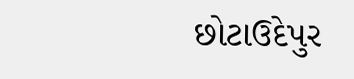છોટાઉદેપુર